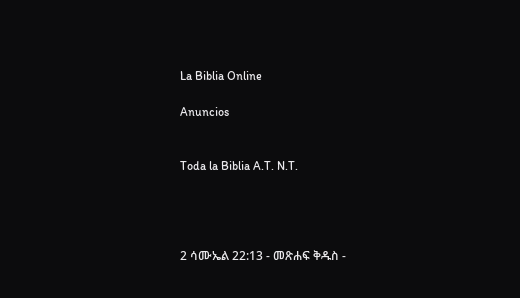La Biblia Online

Anuncios


Toda la Biblia A.T. N.T.




2 ሳሙኤል 22:13 - መጽሐፍ ቅዱስ -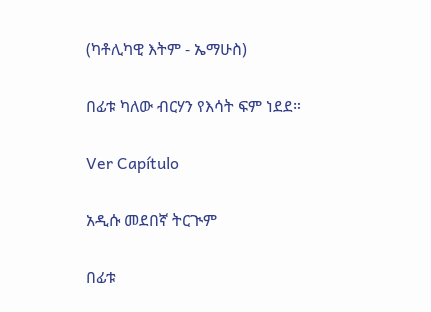(ካቶሊካዊ እትም - ኤማሁስ)

በፊቱ ካለው ብርሃን የእሳት ፍም ነደደ።

Ver Capítulo

አዲሱ መደበኛ ትርጒም

በፊቱ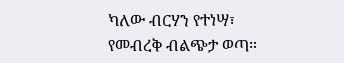ካለው ብርሃን የተነሣ፣ የመብረቅ ብልጭታ ወጣ።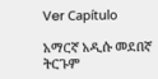Ver Capítulo

አማርኛ አዲሱ መደበኛ ትርጉም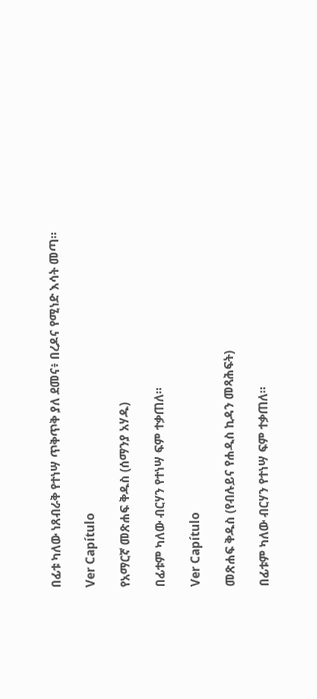በፊቱ ካለው ነጸብራቅ የተነሣ ጥቅጥቅ ያለ ደመና፥ በረዶና የሚነድ እሳት መጣ።

Ver Capítulo

የአማርኛ መጽሐፍ ቅዱስ (ሰማንያ አሃዱ)

በፊቱም ካለው ብርሃን የተነሣ ፍም ተቃጠለ።

Ver Capítulo

መጽሐፍ ቅዱስ (የብሉይና የሐዲስ ኪዳን መጻሕፍት)

በፊቱም ካለው ብርሃን የተነሣ ፍም ተቃጠለ።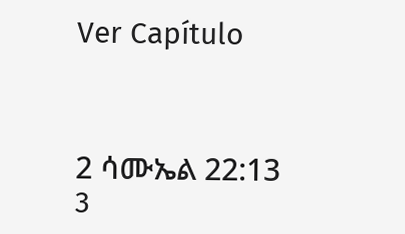Ver Capítulo



2 ሳሙኤል 22:13
3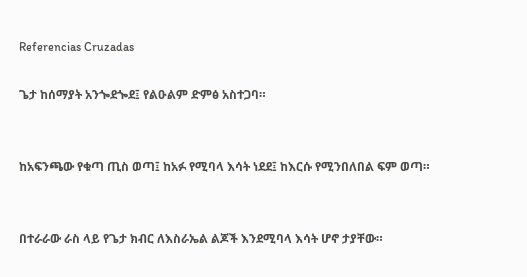Referencias Cruzadas

ጌታ ከሰማያት አንጐደጐደ፤ የልዑልም ድምፅ አስተጋባ።


ከአፍንጫው የቁጣ ጢስ ወጣ፤ ከአፉ የሚባላ እሳት ነደደ፤ ከእርሱ የሚንበለበል ፍም ወጣ።


በተራራው ራስ ላይ የጌታ ክብር ለእስራኤል ልጆች እንደሚባላ እሳት ሆኖ ታያቸው።